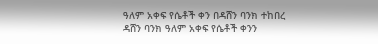ዓለም አቀፍ የሴቶች ቀን በዳሸን ባንክ ተከበረ
ዳሸን ባንክ ዓለም አቀፍ የሴቶች ቀንን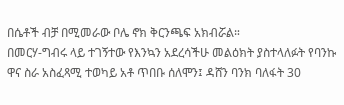በሴቶች ብቻ በሚመራው ቦሌ ኖክ ቅርንጫፍ አክብሯል።
በመርሃ-ግብሩ ላይ ተገኝተው የእንኳን አደረሳችሁ መልዕክት ያስተላለፉት የባንኩ ዋና ስራ አስፈጻሚ ተወካይ አቶ ጥበቡ ሰለሞን፤ ዳሸን ባንክ ባለፋት 30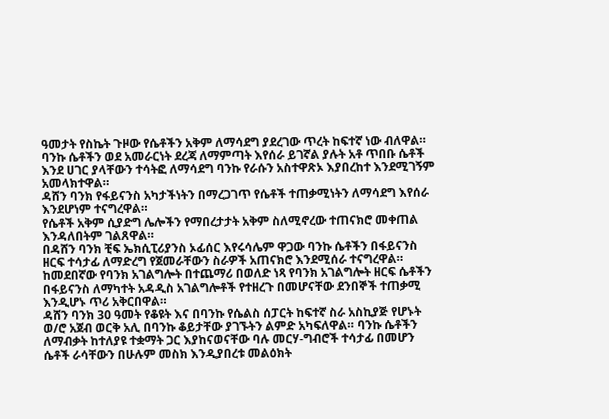ዓመታት የስኬት ጉዞው የሴቶችን አቅም ለማሳደግ ያደረገው ጥረት ከፍተኛ ነው ብለዋል።
ባንኩ ሴቶችን ወደ አመራርነት ደረጃ ለማምጣት እየሰራ ይገኛል ያሉት አቶ ጥበቡ ሴቶች እንደ ሀገር ያላቸውን ተሳትፎ ለማሳደግ ባንኩ የራሱን አስተዋጽኦ እያበረከተ እንደሚገኝም አመላክተዋል።
ዳሸን ባንክ የፋይናንስ አካታችነትን በማረጋገጥ የሴቶች ተጠቃሚነትን ለማሳደግ እየሰራ እንደሆነም ተናግረዋል።
የሴቶች አቅም ሲያድግ ሌሎችን የማበረታታት አቅም ስለሚኖረው ተጠናክሮ መቀጠል እንዳለበትም ገልጸዋል።
በዳሸን ባንክ ቺፍ ኤክሲፒሪያንስ ኦፊሰር እየሩሳሌም ዋጋው ባንኩ ሴቶችን በፋይናንስ ዘርፍ ተሳታፊ ለማድረግ የጀመራቸውን ስራዎች አጠናክሮ እንደሚሰራ ተናግረዋል።
ከመደበኛው የባንክ አገልግሎት በተጨማሪ በወለድ ነጻ የባንክ አገልግሎት ዘርፍ ሴቶችን በፋይናንስ ለማካተት አዳዲስ አገልግሎቶች የተዘረጉ በመሆናቸው ደንበኞች ተጠቃሚ እንዲሆኑ ጥሪ አቅርበዋል።
ዳሸን ባንክ 30 ዓመት የቆዩት እና በባንኩ የሴልስ ሰፓርት ከፍተኛ ስራ አስኪያጅ የሆኑት ወ/ሮ አጀብ ወርቅ አሊ በባንኩ ቆይታቸው ያገኙትን ልምድ አካፍለዋል። ባንኩ ሴቶችን ለማብቃት ከተለያዩ ተቋማት ጋር እያከናወናቸው ባሉ መርሃ-ግብሮች ተሳታፊ በመሆን ሴቶች ራሳቸውን በሁሉም መስክ እንዲያበረቱ መልዕክት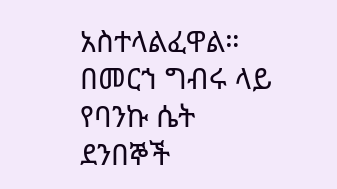አስተላልፈዋል።
በመርኀ ግብሩ ላይ የባንኩ ሴት ደንበኞች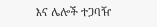እና ሌሎች ተጋባዥ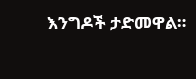እንግዶች ታድመዋል።